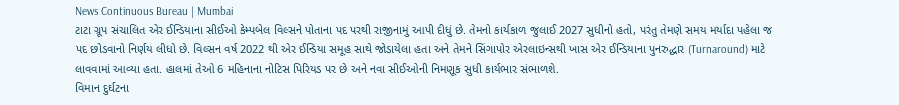News Continuous Bureau | Mumbai
ટાટા ગ્રૂપ સંચાલિત એર ઈન્ડિયાના સીઈઓ કેમ્પબેલ વિલ્સને પોતાના પદ પરથી રાજીનામું આપી દીધું છે. તેમનો કાર્યકાળ જુલાઈ 2027 સુધીનો હતો, પરંતુ તેમણે સમય મર્યાદા પહેલા જ પદ છોડવાનો નિર્ણય લીધો છે. વિલ્સન વર્ષ 2022 થી એર ઈન્ડિયા સમૂહ સાથે જોડાયેલા હતા અને તેમને સિંગાપોર એરલાઇન્સથી ખાસ એર ઈન્ડિયાના પુનરુદ્ધાર (Turnaround) માટે લાવવામાં આવ્યા હતા. હાલમાં તેઓ 6 મહિનાના નોટિસ પિરિયડ પર છે અને નવા સીઈઓની નિમણૂક સુધી કાર્યભાર સંભાળશે.
વિમાન દુર્ઘટના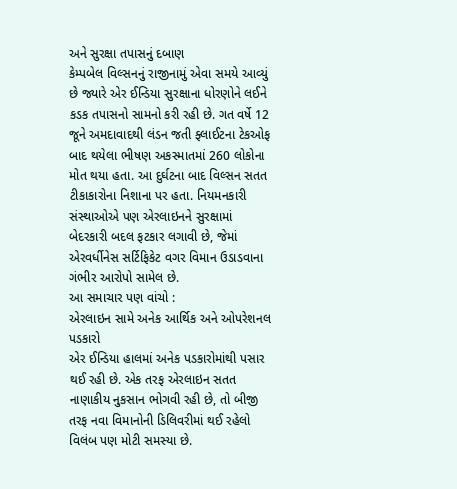અને સુરક્ષા તપાસનું દબાણ
કેમ્પબેલ વિલ્સનનું રાજીનામું એવા સમયે આવ્યું છે જ્યારે એર ઈન્ડિયા સુરક્ષાના ધોરણોને લઈને કડક તપાસનો સામનો કરી રહી છે. ગત વર્ષે 12 જૂને અમદાવાદથી લંડન જતી ફ્લાઈટના ટેકઓફ બાદ થયેલા ભીષણ અકસ્માતમાં 260 લોકોના મોત થયા હતા. આ દુર્ઘટના બાદ વિલ્સન સતત ટીકાકારોના નિશાના પર હતા. નિયમનકારી સંસ્થાઓએ પણ એરલાઇનને સુરક્ષામાં બેદરકારી બદલ ફટકાર લગાવી છે, જેમાં એરવર્ધીનેસ સર્ટિફિકેટ વગર વિમાન ઉડાડવાના ગંભીર આરોપો સામેલ છે.
આ સમાચાર પણ વાંચો :
એરલાઇન સામે અનેક આર્થિક અને ઓપરેશનલ પડકારો
એર ઈન્ડિયા હાલમાં અનેક પડકારોમાંથી પસાર થઈ રહી છે. એક તરફ એરલાઇન સતત નાણાકીય નુકસાન ભોગવી રહી છે, તો બીજી તરફ નવા વિમાનોની ડિલિવરીમાં થઈ રહેલો વિલંબ પણ મોટી સમસ્યા છે.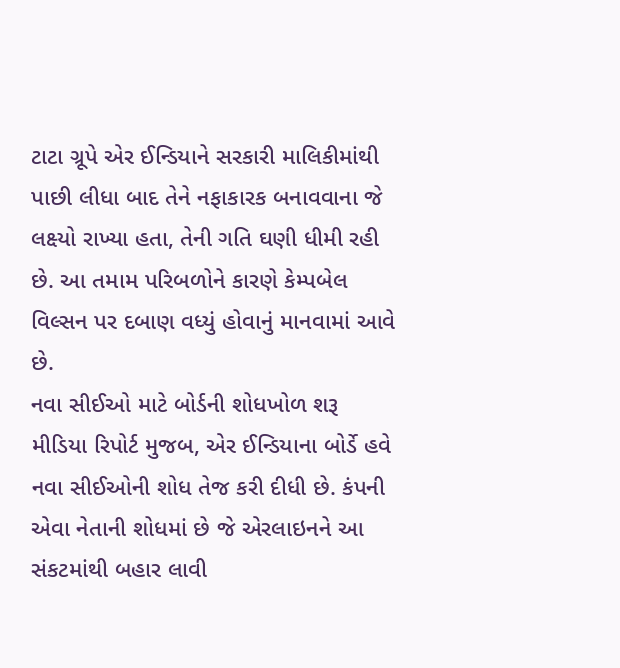ટાટા ગ્રૂપે એર ઈન્ડિયાને સરકારી માલિકીમાંથી પાછી લીધા બાદ તેને નફાકારક બનાવવાના જે લક્ષ્યો રાખ્યા હતા, તેની ગતિ ઘણી ધીમી રહી છે. આ તમામ પરિબળોને કારણે કેમ્પબેલ વિલ્સન પર દબાણ વધ્યું હોવાનું માનવામાં આવે છે.
નવા સીઈઓ માટે બોર્ડની શોધખોળ શરૂ
મીડિયા રિપોર્ટ મુજબ, એર ઈન્ડિયાના બોર્ડે હવે નવા સીઈઓની શોધ તેજ કરી દીધી છે. કંપની એવા નેતાની શોધમાં છે જે એરલાઇનને આ સંકટમાંથી બહાર લાવી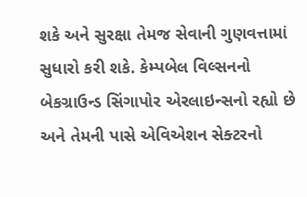શકે અને સુરક્ષા તેમજ સેવાની ગુણવત્તામાં સુધારો કરી શકે. કેમ્પબેલ વિલ્સનનો બેકગ્રાઉન્ડ સિંગાપોર એરલાઇન્સનો રહ્યો છે અને તેમની પાસે એવિએશન સેક્ટરનો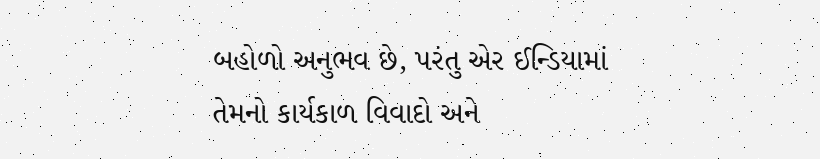બહોળો અનુભવ છે, પરંતુ એર ઈન્ડિયામાં તેમનો કાર્યકાળ વિવાદો અને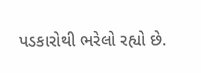પડકારોથી ભરેલો રહ્યો છે.